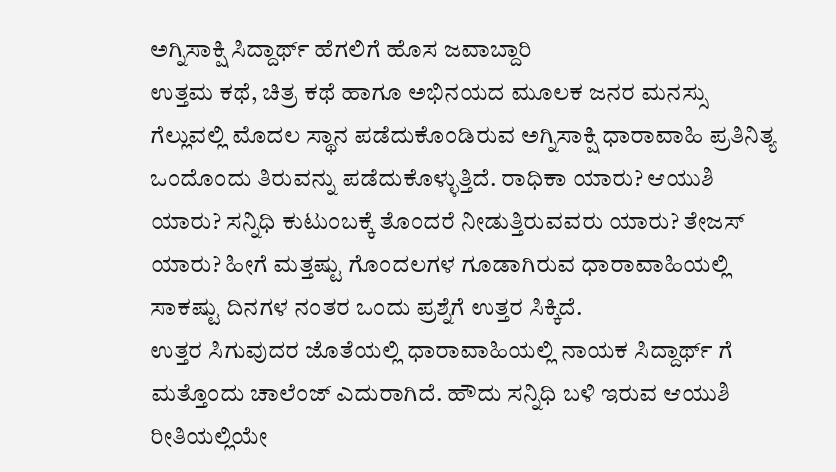ಅಗ್ನಿಸಾಕ್ಷಿ ಸಿದ್ದಾರ್ಥ್ ಹೆಗಲಿಗೆ ಹೊಸ ಜವಾಬ್ದಾರಿ
ಉತ್ತಮ ಕಥೆ, ಚಿತ್ರ ಕಥೆ ಹಾಗೂ ಅಭಿನಯದ ಮೂಲಕ ಜನರ ಮನಸ್ಸು ಗೆಲ್ಲುವಲ್ಲಿ ಮೊದಲ ಸ್ಥಾನ ಪಡೆದುಕೊಂಡಿರುವ ಅಗ್ನಿಸಾಕ್ಷಿ ಧಾರಾವಾಹಿ ಪ್ರತಿನಿತ್ಯ ಒಂದೊಂದು ತಿರುವನ್ನು ಪಡೆದುಕೊಳ್ಳುತ್ತಿದೆ. ರಾಧಿಕಾ ಯಾರು? ಆಯುಶಿ ಯಾರು? ಸನ್ನಿಧಿ ಕುಟುಂಬಕ್ಕೆ ತೊಂದರೆ ನೀಡುತ್ತಿರುವವರು ಯಾರು? ತೇಜಸ್ ಯಾರು? ಹೀಗೆ ಮತ್ತಷ್ಟು ಗೊಂದಲಗಳ ಗೂಡಾಗಿರುವ ಧಾರಾವಾಹಿಯಲ್ಲಿ ಸಾಕಷ್ಟು ದಿನಗಳ ನಂತರ ಒಂದು ಪ್ರಶ್ನೆಗೆ ಉತ್ತರ ಸಿಕ್ಕಿದೆ.
ಉತ್ತರ ಸಿಗುವುದರ ಜೊತೆಯಲ್ಲಿ ಧಾರಾವಾಹಿಯಲ್ಲಿ ನಾಯಕ ಸಿದ್ದಾರ್ಥ್ ಗೆ ಮತ್ತೊಂದು ಚಾಲೆಂಜ್ ಎದುರಾಗಿದೆ. ಹೌದು ಸನ್ನಿಧಿ ಬಳಿ ಇರುವ ಆಯುಶಿ ರೀತಿಯಲ್ಲಿಯೇ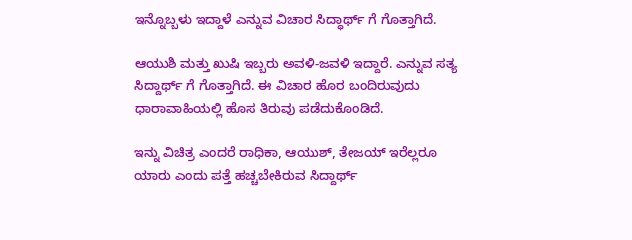ಇನ್ನೊಬ್ಬಳು ಇದ್ದಾಳೆ ಎನ್ನುವ ವಿಚಾರ ಸಿದ್ಧಾರ್ಥ್ ಗೆ ಗೊತ್ತಾಗಿದೆ.

ಆಯುಶಿ ಮತ್ತು ಖುಷಿ ಇಬ್ಬರು ಅವಳಿ-ಜವಳಿ ಇದ್ದಾರೆ. ಎನ್ನುವ ಸತ್ಯ ಸಿದ್ದಾರ್ಥ್ ಗೆ ಗೊತ್ತಾಗಿದೆ. ಈ ವಿಚಾರ ಹೊರ ಬಂದಿರುವುದು ಧಾರಾವಾಹಿಯಲ್ಲಿ ಹೊಸ ತಿರುವು ಪಡೆದುಕೊಂಡಿದೆ.

ಇನ್ನು ವಿಚಿತ್ರ ಎಂದರೆ ರಾಧಿಕಾ, ಆಯುಶ್, ತೇಜಯ್ ಇರೆಲ್ಲರೂ ಯಾರು ಎಂದು ಪತ್ತೆ ಹಚ್ಚಬೇಕಿರುವ ಸಿದ್ದಾರ್ಥ್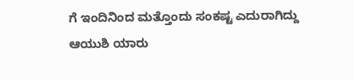ಗೆ ಇಂದಿನಿಂದ ಮತ್ತೊಂದು ಸಂಕಷ್ಟ ಎದುರಾಗಿದ್ದು ಆಯುಶಿ ಯಾರು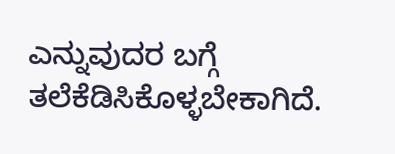ಎನ್ನುವುದರ ಬಗ್ಗೆ ತಲೆಕೆಡಿಸಿಕೊಳ್ಳಬೇಕಾಗಿದೆ.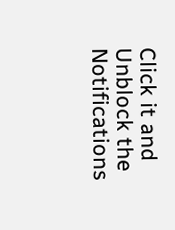Click it and Unblock the Notifications